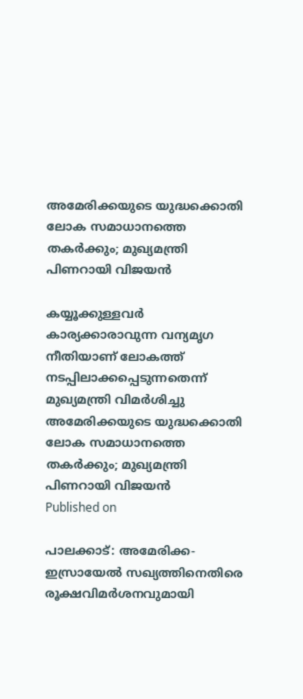അമേരിക്കയുടെ യുദ്ധക്കൊതി ലോക സമാധാനത്തെ തകർക്കും; മുഖ്യമന്ത്രി പിണറായി വിജയൻ

കയ്യൂക്കുള്ളവർ കാര്യക്കാരാവുന്ന വന്യമൃഗ നീതിയാണ് ലോകത്ത് നടപ്പിലാക്കപ്പെടുന്നതെന്ന് മുഖ്യമന്ത്രി വിമർശിച്ചു
അമേരിക്കയുടെ യുദ്ധക്കൊതി ലോക സമാധാനത്തെ തകർക്കും; മുഖ്യമന്ത്രി പിണറായി വിജയൻ
Published on

പാലക്കാട്: അമേരിക്ക-ഇസ്രായേൽ സഖ്യത്തിനെതിരെ രൂക്ഷവിമർശനവുമായി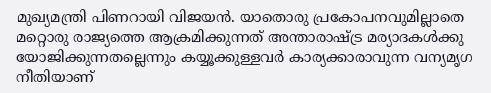മുഖ്യമന്ത്രി പിണറായി വിജയൻ. യാതൊരു പ്രകോപനവുമില്ലാതെ മറ്റൊരു രാജ്യത്തെ ആക്രമിക്കുന്നത് അന്താരാഷ്ട്ര മര്യാദകൾക്കു യോജിക്കുന്നതല്ലെന്നും കയ്യൂക്കുള്ളവർ കാര്യക്കാരാവുന്ന വന്യമൃഗ നീതിയാണ്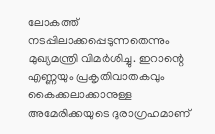ലോകത്ത് നടപ്പിലാക്കപ്പെടുന്നതെന്നും മുഖ്യമന്ത്രി വിമർശിച്ചു. ഇറാന്റെ എണ്ണയും പ്രകൃതിവാതകവും കൈക്കലാക്കാനുള്ള അമേരിക്കയുടെ ദുരാഗ്രഹമാണ്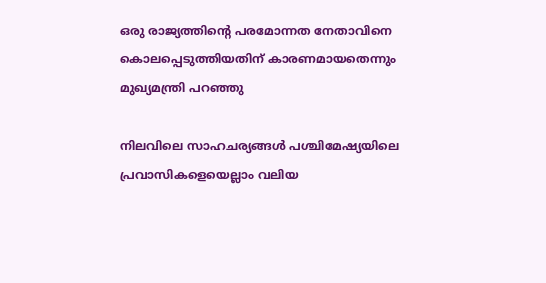ഒരു രാജ്യത്തിന്‍റെ പരമോന്നത നേതാവിനെ കൊലപ്പെടുത്തിയതിന് കാരണമായതെന്നും മുഖ്യമന്ത്രി പറഞ്ഞു

നിലവിലെ സാഹചര്യങ്ങൾ പശ്ചിമേഷ്യയിലെ പ്രവാസികളെയെല്ലാം വലിയ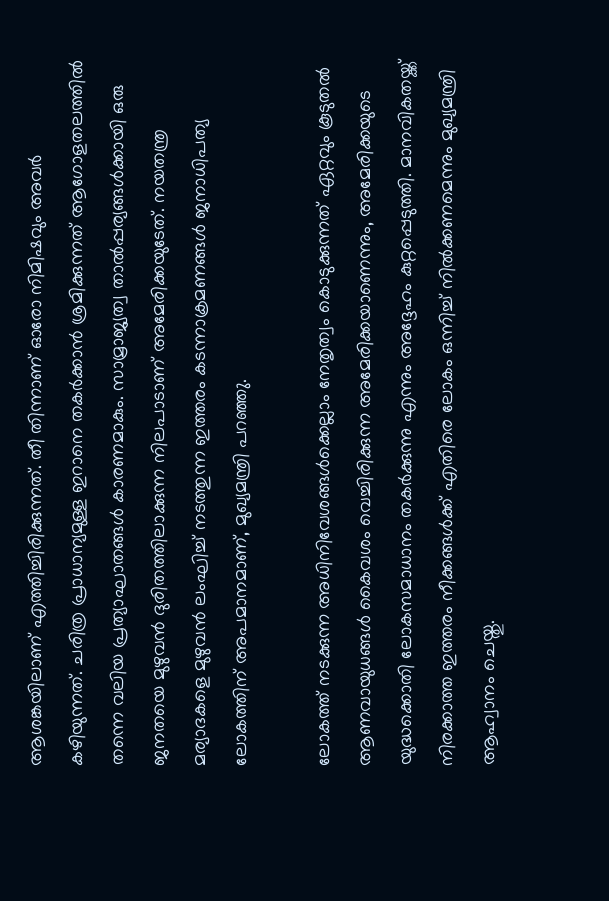ആശങ്കയിലാണ് എത്തിച്ചിരിക്കുന്നത്. തീ തിന്നാണ് ഓരോ നിമിഷവും അവർ കഴിയുന്നത്. ചരിത്ര പ്രാധാന്യമുള്ള ഇറാനെ തകർക്കാൻ ശ്രമിക്കുന്നത് ആഗോളതലത്തിൽ തന്നെ വലിയ പ്രത്യാഘാതങ്ങൾ കാരണമാകും. സാമ്രാജ്യത്വ താൽപ്പര്യങ്ങൾക്കായി ഒരു ജനതയെ മുഴുവൻ ദുരിതത്തിലാക്കുന്ന നിലപാടാണ് അമേരിക്കയുടേത്. നയതന്ത്ര മര്യാദകളെ മുഴുവൻ ലംഘിച്ച് നടത്തുന്ന ഇത്തരം കടന്നാക്രമണങ്ങൾ ജനാധിപത്യ ലോകത്തിന് അപമാനമാണ്, മുഖ്യമന്ത്രി പറഞ്ഞ‍ു.

ലോകത്ത് നടക്കുന്ന അധിനിവേശങ്ങൾക്കെല്ലാം നേതൃത്വം കൊടുക്കുന്നത് ഏറ്റവും കൂടുതൽ ആണവായുധങ്ങൾ കൈവശം വെച്ചിരിക്കുന്ന അമേരിക്കയാണെന്നും, അമേരിക്കയുടെ യുദ്ധക്കൊതി ലോകസമാധാനം തകർക്കുന്നു എന്നും അദ്ദേഹം കുറ്റപ്പെടുത്തി. മാനവികതയ്ക്ക് നിരക്കാത്ത ഇത്തരം നീക്കങ്ങൾക്ക് എതിരെ ലോകം ഒന്നിച്ച് നിൽക്കണമെന്നും മുഖ്യമന്ത്രി ആഹ്വാനം ചെയ്തു.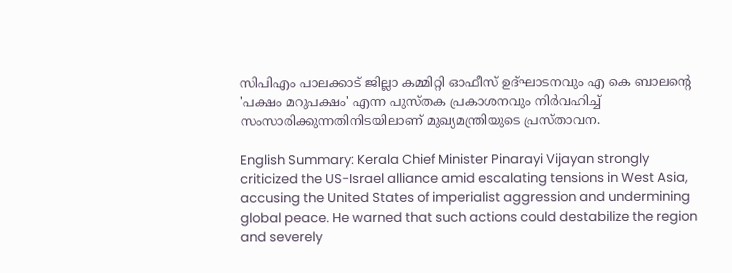സിപിഎം പാലക്കാട് ജില്ലാ കമ്മിറ്റി ഓഫീസ് ഉദ്ഘാടനവും എ കെ ബാലന്റെ 'പക്ഷം മറുപക്ഷം' എന്ന പുസ്തക പ്രകാശനവും നിർവഹിച്ച് സംസാരിക്കുന്നതിനിടയിലാണ് മുഖ്യമന്ത്രിയുടെ പ്രസ്താവന.

English Summary: Kerala Chief Minister Pinarayi Vijayan strongly criticized the US-Israel alliance amid escalating tensions in West Asia, accusing the United States of imperialist aggression and undermining global peace. He warned that such actions could destabilize the region and severely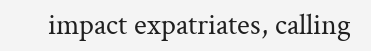impact expatriates, calling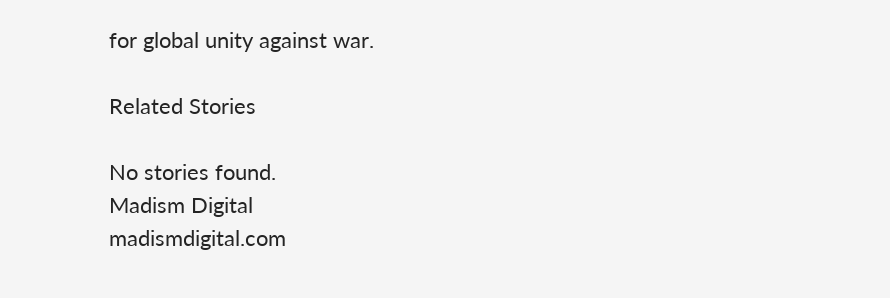for global unity against war.

Related Stories

No stories found.
Madism Digital
madismdigital.com